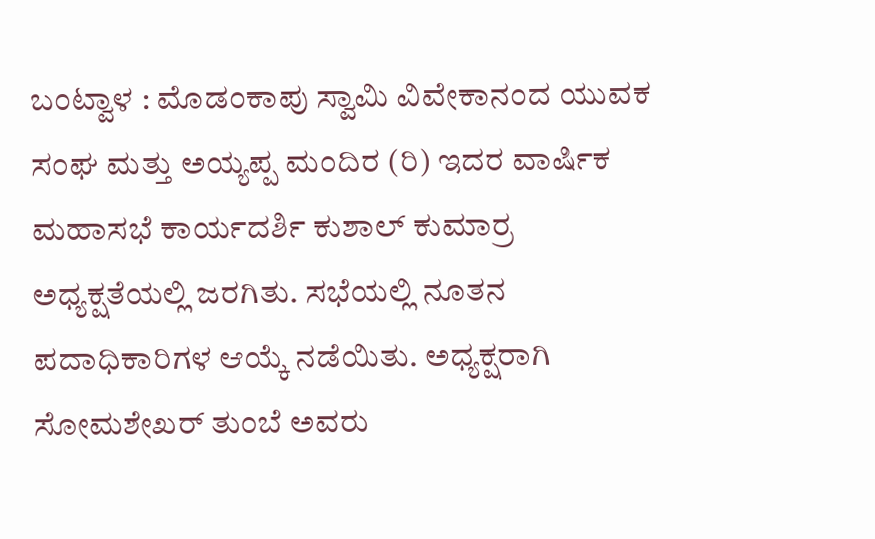ಬಂಟ್ವಾಳ : ಮೊಡಂಕಾಪು ಸ್ವಾಮಿ ವಿವೇಕಾನಂದ ಯುವಕ ಸಂಘ ಮತ್ತು ಅಯ್ಯಪ್ಪ ಮಂದಿರ (ರಿ) ಇದರ ವಾರ್ಷಿಕ ಮಹಾಸಭೆ ಕಾರ್ಯದರ್ಶಿ ಕುಶಾಲ್ ಕುಮಾರ್ರ ಅಧ್ಯಕ್ಷತೆಯಲ್ಲಿ ಜರಗಿತು. ಸಭೆಯಲ್ಲಿ ನೂತನ ಪದಾಧಿಕಾರಿಗಳ ಆಯ್ಕೆ ನಡೆಯಿತು. ಅಧ್ಯಕ್ಷರಾಗಿ ಸೋಮಶೇಖರ್ ತುಂಬೆ ಅವರು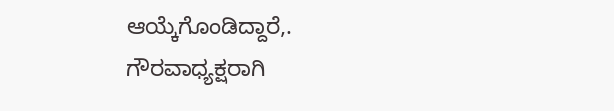ಆಯ್ಕೆಗೊಂಡಿದ್ದಾರೆ,.
ಗೌರವಾಧ್ಯಕ್ಷರಾಗಿ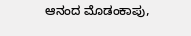ಆನಂದ ಮೊಡಂಕಾಪು,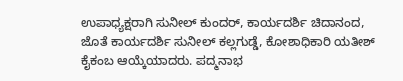ಉಪಾಧ್ಯಕ್ಷರಾಗಿ ಸುನೀಲ್ ಕುಂದರ್, ಕಾರ್ಯದರ್ಶಿ ಚಿದಾನಂದ, ಜೊತೆ ಕಾರ್ಯದರ್ಶಿ ಸುನೀಲ್ ಕಲ್ಲಗುಡ್ಡೆ, ಕೋಶಾಧಿಕಾರಿ ಯತೀಶ್ ಕೈಕಂಬ ಆಯ್ಕೆಯಾದರು. ಪದ್ಮನಾಭ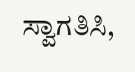ಸ್ವಾಗತಿಸಿ,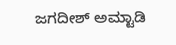ಜಗದೀಶ್ ಅಮ್ಟಾಡಿ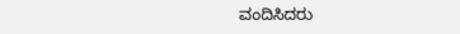ವಂದಿಸಿದರು